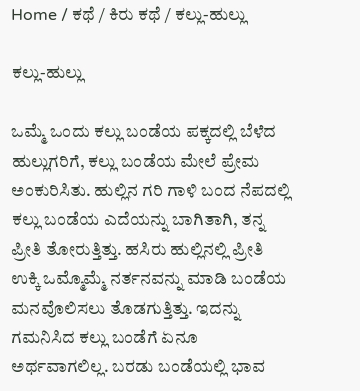Home / ಕಥೆ / ಕಿರು ಕಥೆ / ಕಲ್ಲು-ಹುಲ್ಲು

ಕಲ್ಲು-ಹುಲ್ಲು

ಒಮ್ಮೆ ಒಂದು ಕಲ್ಲು ಬಂಡೆಯ ಪಕ್ಕದಲ್ಲಿ ಬೆಳೆದ ಹುಲ್ಲುಗರಿಗೆ, ಕಲ್ಲು ಬಂಡೆಯ ಮೇಲೆ ಪ್ರೇಮ ಅಂಕುರಿಸಿತು. ಹುಲ್ಲಿನ ಗರಿ ಗಾಳಿ ಬಂದ ನೆಪದಲ್ಲಿ ಕಲ್ಲು ಬಂಡೆಯ ಎದೆಯನ್ನು ಬಾಗಿತಾಗಿ, ತನ್ನ ಪ್ರೀತಿ ತೋರುತ್ತಿತ್ತು. ಹಸಿರು ಹುಲ್ಲಿನಲ್ಲಿ ಪ್ರೀತಿ ಉಕ್ಕಿ ಒಮ್ಮೊಮ್ಮೆ ನರ್ತನವನ್ನು ಮಾಡಿ ಬಂಡೆಯ ಮನವೊಲಿಸಲು ತೊಡಗುತ್ತಿತ್ತು. ಇದನ್ನು ಗಮನಿಸಿದ ಕಲ್ಲು ಬಂಡೆಗೆ ಏನೂ ಅರ್ಥವಾಗಲಿಲ್ಲ. ಬರಡು ಬಂಡೆಯಲ್ಲಿ ಭಾವ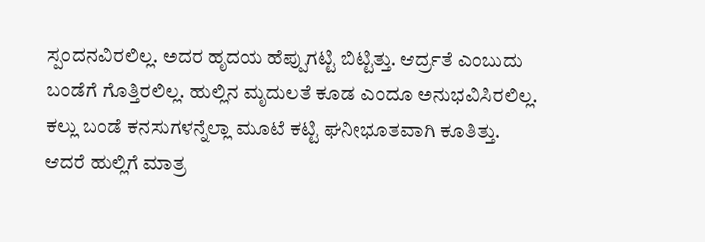ಸ್ಪಂದನವಿರಲಿಲ್ಲ. ಅದರ ಹೃದಯ ಹೆಪ್ಪುಗಟ್ಟಿ ಬಿಟ್ಟಿತ್ತು. ಆರ್ದ್ರತೆ ಎಂಬುದು ಬಂಡೆಗೆ ಗೊತ್ತಿರಲಿಲ್ಲ. ಹುಲ್ಲಿನ ಮೃದುಲತೆ ಕೂಡ ಎಂದೂ ಅನುಭವಿಸಿರಲಿಲ್ಲ. ಕಲ್ಲು ಬಂಡೆ ಕನಸುಗಳನ್ನೆಲ್ಲಾ ಮೂಟೆ ಕಟ್ಟಿ ಘನೀಭೂತವಾಗಿ ಕೂತಿತ್ತು. ಆದರೆ ಹುಲ್ಲಿಗೆ ಮಾತ್ರ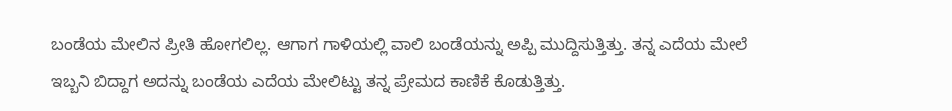ಬಂಡೆಯ ಮೇಲಿನ ಪ್ರೀತಿ ಹೋಗಲಿಲ್ಲ. ಆಗಾಗ ಗಾಳಿಯಲ್ಲಿ ವಾಲಿ ಬಂಡೆಯನ್ನು ಅಪ್ಪಿ ಮುದ್ದಿಸುತ್ತಿತ್ತು. ತನ್ನ ಎದೆಯ ಮೇಲೆ ಇಬ್ಬನಿ ಬಿದ್ದಾಗ ಅದನ್ನು ಬಂಡೆಯ ಎದೆಯ ಮೇಲಿಟ್ಟು ತನ್ನ ಪ್ರೇಮದ ಕಾಣಿಕೆ ಕೊಡುತ್ತಿತ್ತು.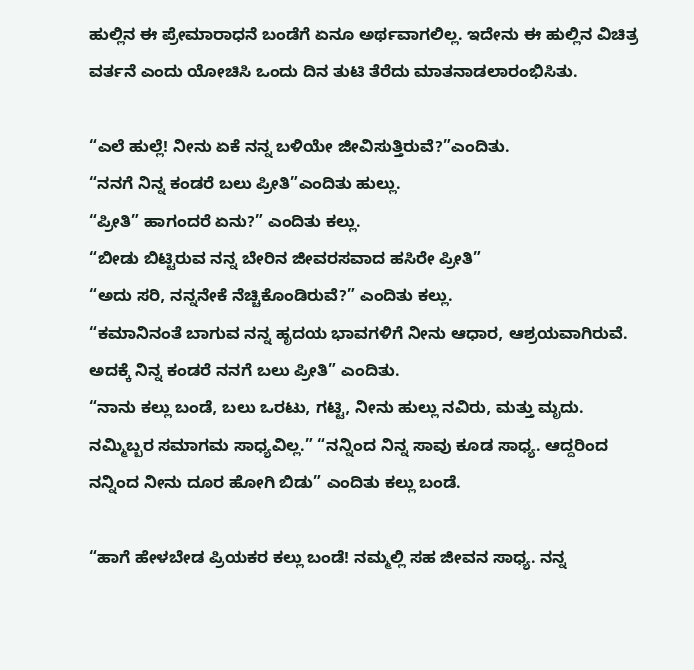ಹುಲ್ಲಿನ ಈ ಪ್ರೇಮಾರಾಧನೆ ಬಂಡೆಗೆ ಏನೂ ಅರ್ಥವಾಗಲಿಲ್ಲ. ಇದೇನು ಈ ಹುಲ್ಲಿನ ವಿಚಿತ್ರ ವರ್ತನೆ ಎಂದು ಯೋಚಿಸಿ ಒಂದು ದಿನ ತುಟಿ ತೆರೆದು ಮಾತನಾಡಲಾರಂಭಿಸಿತು.

“ಎಲೆ ಹುಲ್ಲೆ! ನೀನು ಏಕೆ ನನ್ನ ಬಳಿಯೇ ಜೀವಿಸುತ್ತಿರುವೆ?”ಎಂದಿತು.
“ನನಗೆ ನಿನ್ನ ಕಂಡರೆ ಬಲು ಪ್ರೀತಿ”ಎಂದಿತು ಹುಲ್ಲು.
“ಪ್ರೀತಿ” ಹಾಗಂದರೆ ಏನು?” ಎಂದಿತು ಕಲ್ಲು.
“ಬೀಡು ಬಿಟ್ಟಿರುವ ನನ್ನ ಬೇರಿನ ಜೀವರಸವಾದ ಹಸಿರೇ ಪ್ರೀತಿ”
“ಅದು ಸರಿ, ನನ್ನನೇಕೆ ನೆಚ್ಚಿಕೊಂಡಿರುವೆ?” ಎಂದಿತು ಕಲ್ಲು.
“ಕಮಾನಿನಂತೆ ಬಾಗುವ ನನ್ನ ಹೃದಯ ಭಾವಗಳಿಗೆ ನೀನು ಆಧಾರ, ಆಶ್ರಯವಾಗಿರುವೆ. ಅದಕ್ಕೆ ನಿನ್ನ ಕಂಡರೆ ನನಗೆ ಬಲು ಪ್ರೀತಿ” ಎಂದಿತು.
“ನಾನು ಕಲ್ಲು ಬಂಡೆ, ಬಲು ಒರಟು, ಗಟ್ಟಿ, ನೀನು ಹುಲ್ಲು ನವಿರು, ಮತ್ತು ಮೃದು. ನಮ್ಮಿಬ್ಬರ ಸಮಾಗಮ ಸಾಧ್ಯವಿಲ್ಲ.” “ನನ್ನಿಂದ ನಿನ್ನ ಸಾವು ಕೂಡ ಸಾಧ್ಯ. ಆದ್ದರಿಂದ ನನ್ನಿಂದ ನೀನು ದೂರ ಹೋಗಿ ಬಿಡು” ಎಂದಿತು ಕಲ್ಲು ಬಂಡೆ.

“ಹಾಗೆ ಹೇಳಬೇಡ ಪ್ರಿಯಕರ ಕಲ್ಲು ಬಂಡೆ! ನಮ್ಮಲ್ಲಿ ಸಹ ಜೀವನ ಸಾಧ್ಯ. ನನ್ನ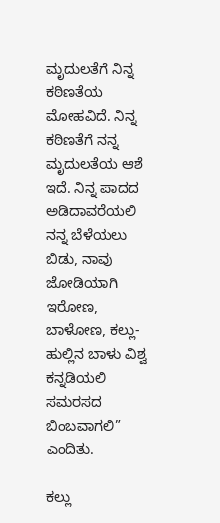ಮೃದುಲತೆಗೆ ನಿನ್ನ ಕಠಿಣತೆಯ ಮೋಹವಿದೆ. ನಿನ್ನ ಕಠಿಣತೆಗೆ ನನ್ನ ಮೃದುಲತೆಯ ಆಶೆ ಇದೆ. ನಿನ್ನ ಪಾದದ ಅಡಿದಾವರೆಯಲಿ ನನ್ನ ಬೆಳೆಯಲು ಬಿಡು, ನಾವು ಜೋಡಿಯಾಗಿ ಇರೋಣ, ಬಾಳೋಣ, ಕಲ್ಲು-ಹುಲ್ಲಿನ ಬಾಳು ವಿಶ್ವ ಕನ್ನಡಿಯಲಿ ಸಮರಸದ ಬಿಂಬವಾಗಲಿ” ಎಂದಿತು.

ಕಲ್ಲು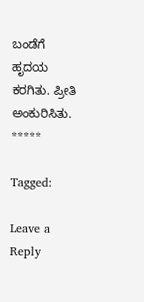ಬಂಡೆಗೆ ಹೃದಯ ಕರಗಿತು. ಪ್ರೀತಿ ಅಂಕುರಿಸಿತು.
*****

Tagged:

Leave a Reply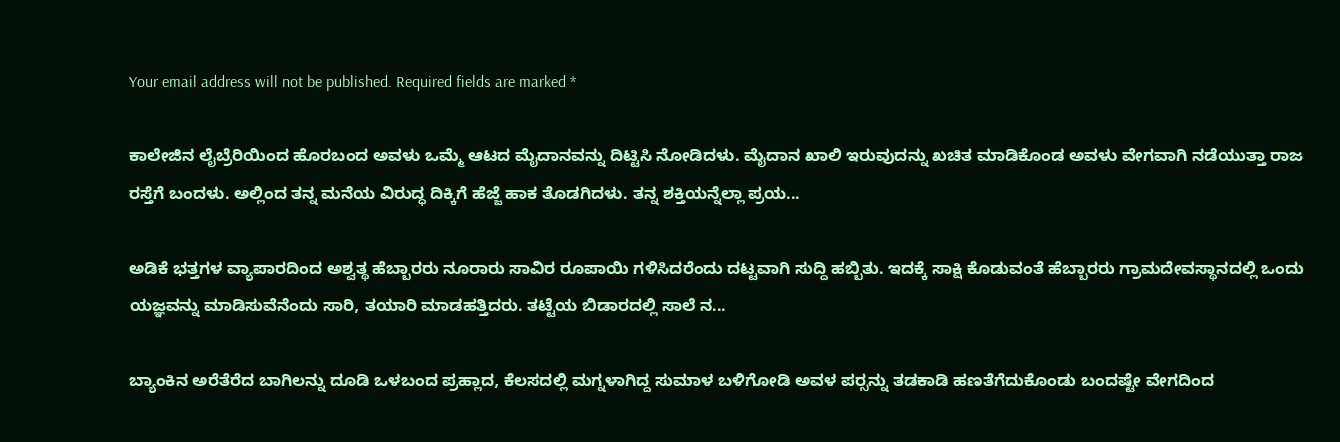Your email address will not be published. Required fields are marked *

ಕಾಲೇಜಿನ ಲೈಬ್ರೆರಿಯಿಂದ ಹೊರಬಂದ ಅವಳು ಒಮ್ಮೆ ಆಟದ ಮೈದಾನವನ್ನು ದಿಟ್ಟಿಸಿ ನೋಡಿದಳು. ಮೈದಾನ ಖಾಲಿ ಇರುವುದನ್ನು ಖಚಿತ ಮಾಡಿಕೊಂಡ ಅವಳು ವೇಗವಾಗಿ ನಡೆಯುತ್ತಾ ರಾಜ ರಸ್ತೆಗೆ ಬಂದಳು. ಅಲ್ಲಿಂದ ತನ್ನ ಮನೆಯ ವಿರುದ್ಧ ದಿಕ್ಕಿಗೆ ಹೆಜ್ಜೆ ಹಾಕ ತೊಡಗಿದಳು. ತನ್ನ ಶಕ್ತಿಯನ್ನೆಲ್ಲಾ ಪ್ರಯ...

ಅಡಿಕೆ ಭತ್ತಗಳ ವ್ಯಾಪಾರದಿಂದ ಅಶ್ವತ್ಥ ಹೆಬ್ಬಾರರು ನೂರಾರು ಸಾವಿರ ರೂಪಾಯಿ ಗಳಿಸಿದರೆಂದು ದಟ್ಟವಾಗಿ ಸುದ್ದಿ ಹಬ್ಬಿತು. ಇದಕ್ಕೆ ಸಾಕ್ಷಿ ಕೊಡುವಂತೆ ಹೆಬ್ಬಾರರು ಗ್ರಾಮದೇವಸ್ಥಾನದಲ್ಲಿ ಒಂದು ಯಜ್ಞವನ್ನು ಮಾಡಿಸುವೆನೆಂದು ಸಾರಿ, ತಯಾರಿ ಮಾಡಹತ್ತಿದರು. ತಟ್ಟೆಯ ಬಿಡಾರದಲ್ಲಿ ಸಾಲೆ ನ...

ಬ್ಯಾಂಕಿನ ಅರೆತೆರೆದ ಬಾಗಿಲನ್ನು ದೂಡಿ ಒಳಬಂದ ಪ್ರಹ್ಲಾದ, ಕೆಲಸದಲ್ಲಿ ಮಗ್ನಳಾಗಿದ್ದ ಸುಮಾಳ ಬಳಿಗೋಡಿ ಅವಳ ಪರ್‍ಸನ್ನು ತಡಕಾಡಿ ಹಣತೆಗೆದುಕೊಂಡು ಬಂದಷ್ಟೇ ವೇಗದಿಂದ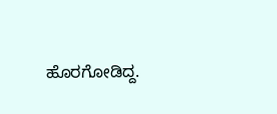ಹೊರಗೋಡಿದ್ದ.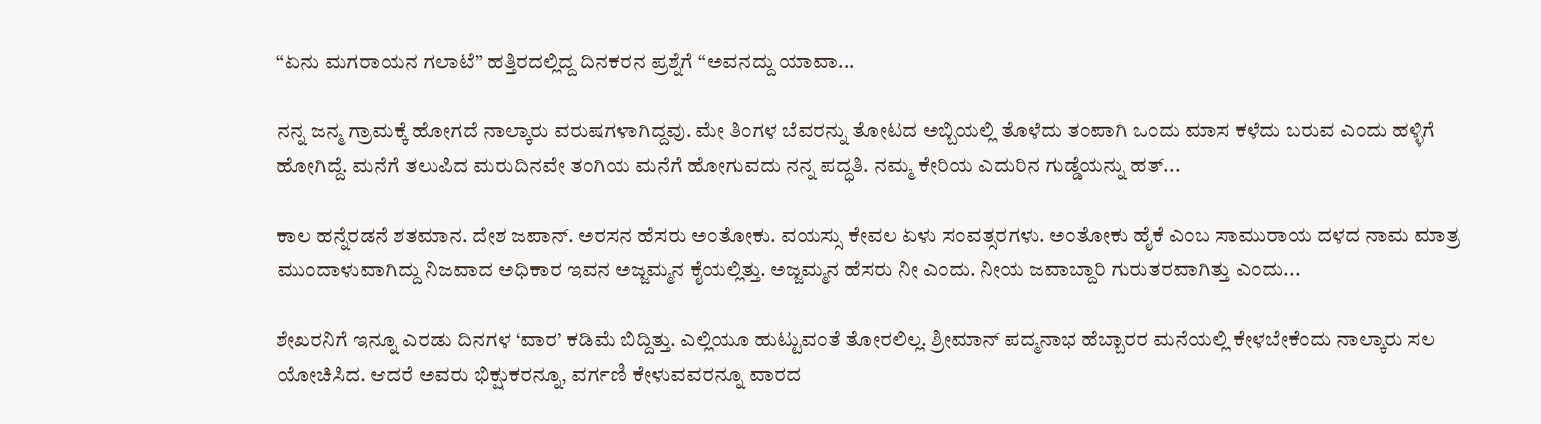“ಏನು ಮಗರಾಯನ ಗಲಾಟೆ” ಹತ್ತಿರದಲ್ಲಿದ್ದ ದಿನಕರನ ಪ್ರಶ್ನೆಗೆ “ಅವನದ್ದು ಯಾವಾ...

ನನ್ನ ಜನ್ಮ ಗ್ರಾಮಕ್ಕೆ ಹೋಗದೆ ನಾಲ್ಕಾರು ವರುಷಗಳಾಗಿದ್ದವು. ಮೇ ತಿಂಗಳ ಬೆವರನ್ನು ತೋಟದ ಅಬ್ಬಿಯಲ್ಲಿ ತೊಳೆದು ತಂಪಾಗಿ ಒಂದು ಮಾಸ ಕಳೆದು ಬರುವ ಎಂದು ಹಳ್ಳಿಗೆ ಹೋಗಿದ್ದೆ. ಮನೆಗೆ ತಲುಪಿದ ಮರುದಿನವೇ ತಂಗಿಯ ಮನೆಗೆ ಹೋಗುವದು ನನ್ನ ಪದ್ಧತಿ. ನಮ್ಮ ಕೇರಿಯ ಎದುರಿನ ಗುಡ್ಡೆಯನ್ನು ಹತ್...

ಕಾಲ ಹನ್ನೆರಡನೆ ಶತಮಾನ. ದೇಶ ಜಪಾನ್. ಅರಸನ ಹೆಸರು ಅಂತೋಕು. ವಯಸ್ಸು ಕೇವಲ ಏಳು ಸಂವತ್ಸರಗಳು. ಅಂತೋಕು ಹೈಕೆ ಎಂಬ ಸಾಮುರಾಯ ದಳದ ನಾಮ ಮಾತ್ರ ಮುಂದಾಳುವಾಗಿದ್ದು ನಿಜವಾದ ಅಧಿಕಾರ ಇವನ ಅಜ್ಜಮ್ಮನ ಕೈಯಲ್ಲಿತ್ತು. ಅಜ್ಜಮ್ಮನ ಹೆಸರು ನೀ ಎಂದು. ನೀಯ ಜವಾಬ್ದಾರಿ ಗುರುತರವಾಗಿತ್ತು ಎಂದು...

ಶೇಖರನಿಗೆ ಇನ್ನೂ ಎರಡು ದಿನಗಳ ‘ವಾರ’ ಕಡಿಮೆ ಬಿದ್ದಿತ್ತು. ಎಲ್ಲಿಯೂ ಹುಟ್ಟುವಂತೆ ತೋರಲಿಲ್ಲ. ಶ್ರೀಮಾನ್ ಪದ್ಮನಾಭ ಹೆಬ್ಬಾರರ ಮನೆಯಲ್ಲಿ ಕೇಳಬೇಕೆಂದು ನಾಲ್ಕಾರು ಸಲ ಯೋಚಿಸಿದ. ಆದರೆ ಅವರು ಭಿಕ್ಷುಕರನ್ನೂ, ವರ್ಗಣಿ ಕೇಳುವವರನ್ನೂ ವಾರದ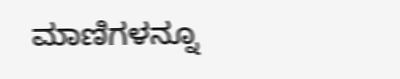ಮಾಣಿಗಳನ್ನೂ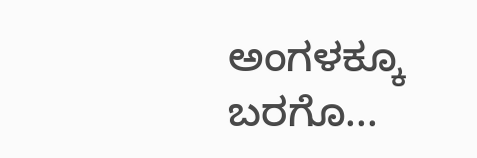ಅಂಗಳಕ್ಕೂ ಬರಗೊ...